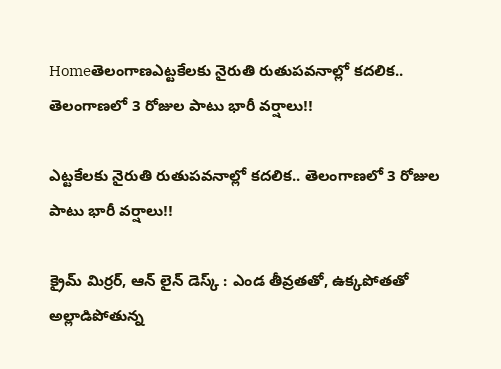Homeతెలంగాణఎట్టకేలకు నైరుతి రుతుపవనాల్లో కదలిక.. తెలంగాణలో 3 రోజుల పాటు భారీ వర్షాలు!!

ఎట్టకేలకు నైరుతి రుతుపవనాల్లో కదలిక.. తెలంగాణలో 3 రోజుల పాటు భారీ వర్షాలు!!

క్రైమ్ మిర్రర్, ఆన్ లైన్ డెస్క్ : ఎండ తీవ్రతతో, ఉక్కపోతతో అల్లాడిపోతున్న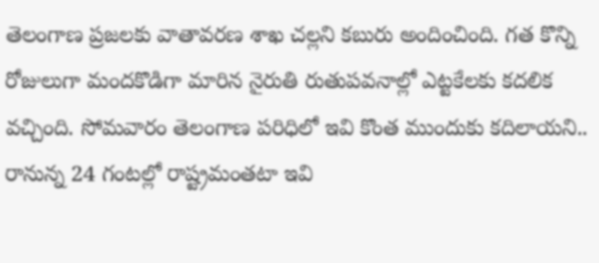తెలంగాణ ప్రజలకు వాతావరణ శాఖ చల్లని కబురు అందించింది. గత కొన్ని రోజులుగా మందకొడిగా మారిన నైరుతి రుతుపవనాల్లో ఎట్టకేలకు కదలిక వచ్చింది. సోమవారం తెలంగాణ పరిధిలో ఇవి కొంత ముందుకు కదిలాయని.. రానున్న 24 గంటల్లో రాష్ట్రమంతటా ఇవి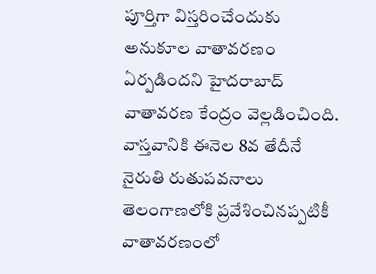పూర్తిగా విస్తరించేందుకు అనుకూల వాతావరణం ఏర్పడిందని హైదరాబాద్ వాతావరణ కేంద్రం వెల్లడించింది. వాస్తవానికి ఈనెల 8వ తేదీనే నైరుతి రుతుపవనాలు తెలంగాణలోకి ప్రవేశించినప్పటికీ వాతావరణంలో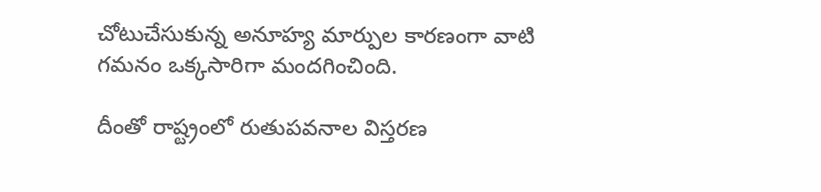చోటుచేసుకున్న అనూహ్య మార్పుల కారణంగా వాటి గమనం ఒక్కసారిగా మందగించింది.

దీంతో రాష్ట్రంలో రుతుపవనాల విస్తరణ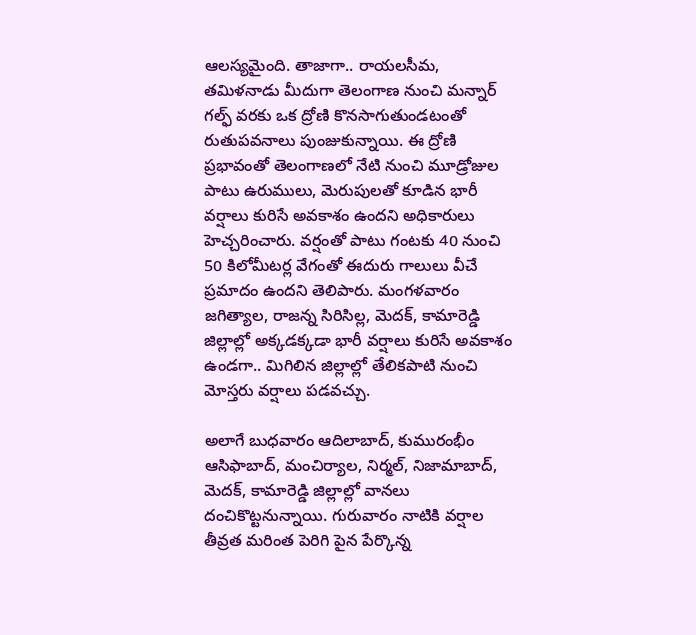ఆలస్యమైంది. తాజాగా.. రాయలసీమ, తమిళనాడు మీదుగా తెలంగాణ నుంచి మన్నార్ గల్ఫ్ వరకు ఒక ద్రోణి కొనసాగుతుండటంతో రుతుపవనాలు పుంజుకున్నాయి. ఈ ద్రోణి ప్రభావంతో తెలంగాణలో నేటి నుంచి మూడ్రోజుల పాటు ఉరుములు, మెరుపులతో కూడిన భారీ వర్షాలు కురిసే అవకాశం ఉందని అధికారులు హెచ్చరించారు. వర్షంతో పాటు గంటకు 40 నుంచి 50 కిలోమీటర్ల వేగంతో ఈదురు గాలులు వీచే ప్రమాదం ఉందని తెలిపారు. మంగళవారం జగిత్యాల, రాజన్న సిరిసిల్ల, మెదక్, కామారెడ్డి జిల్లాల్లో అక్కడక్కడా భారీ వర్షాలు కురిసే అవకాశం ఉండగా.. మిగిలిన జిల్లాల్లో తేలికపాటి నుంచి మోస్తరు వర్షాలు పడవచ్చు.

అలాగే బుధవారం ఆదిలాబాద్, కుమురంభీం ఆసిఫాబాద్, మంచిర్యాల, నిర్మల్, నిజామాబాద్, మెదక్, కామారెడ్డి జిల్లాల్లో వానలు దంచికొట్టనున్నాయి. గురువారం నాటికి వర్షాల తీవ్రత మరింత పెరిగి పైన పేర్కొన్న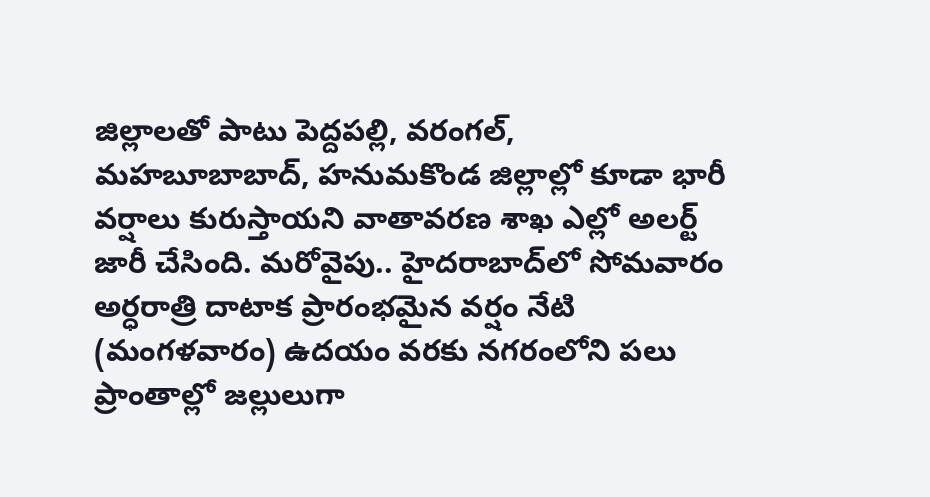జిల్లాలతో పాటు పెద్దపల్లి, వరంగల్, మహబూబాబాద్, హనుమకొండ జిల్లాల్లో కూడా భారీ వర్షాలు కురుస్తాయని వాతావరణ శాఖ ఎల్లో అలర్ట్ జారీ చేసింది. మరోవైపు.. హైదరాబాద్‌లో సోమవారం అర్ధరాత్రి దాటాక ప్రారంభమైన వర్షం నేటి (మంగళవారం) ఉదయం వరకు నగరంలోని పలు ప్రాంతాల్లో జల్లులుగా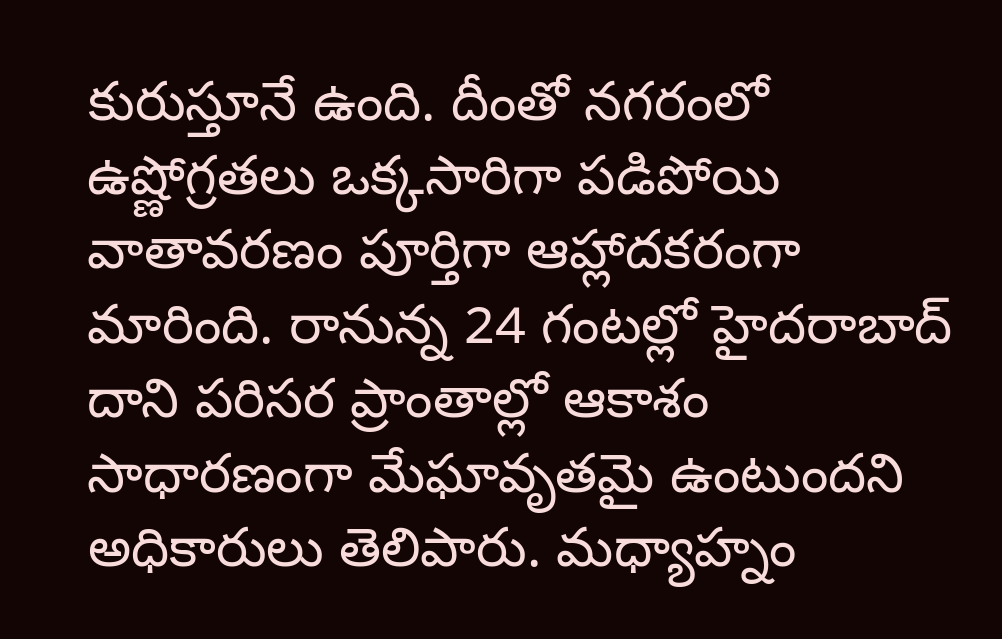కురుస్తూనే ఉంది. దీంతో నగరంలో ఉష్ణోగ్రతలు ఒక్కసారిగా పడిపోయి వాతావరణం పూర్తిగా ఆహ్లాదకరంగా మారింది. రానున్న 24 గంటల్లో హైదరాబాద్ దాని పరిసర ప్రాంతాల్లో ఆకాశం సాధారణంగా మేఘావృతమై ఉంటుందని అధికారులు తెలిపారు. మధ్యాహ్నం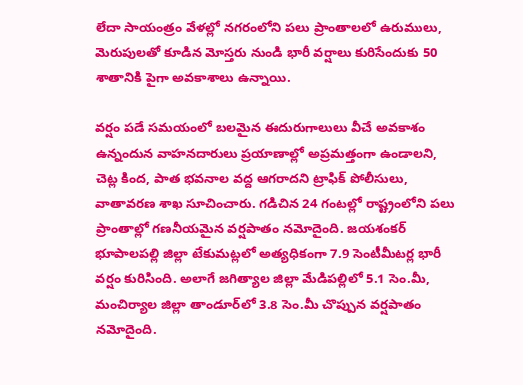లేదా సాయంత్రం వేళల్లో నగరంలోని పలు ప్రాంతాలలో ఉరుములు, మెరుపులతో కూడిన మోస్తరు నుండి భారీ వర్షాలు కురిసేందుకు 50 శాతానికి పైగా అవకాశాలు ఉన్నాయి.

వర్షం పడే సమయంలో బలమైన ఈదురుగాలులు వీచే అవకాశం ఉన్నందున వాహనదారులు ప్రయాణాల్లో అప్రమత్తంగా ఉండాలని, చెట్ల కింద, పాత భవనాల వద్ద ఆగరాదని ట్రాఫిక్ పోలీసులు, వాతావరణ శాఖ సూచించారు. గడిచిన 24 గంటల్లో రాష్ట్రంలోని పలు ప్రాంతాల్లో గణనీయమైన వర్షపాతం నమోదైంది. జయశంకర్ భూపాలపల్లి జిల్లా టేకుమట్లలో అత్యధికంగా 7.9 సెంటీమీటర్ల భారీ వర్షం కురిసింది. అలాగే జగిత్యాల జిల్లా మేడిపల్లిలో 5.1 సెం.మీ, మంచిర్యాల జిల్లా తాండూర్‌లో 3.8 సెం.మీ చొప్పున వర్షపాతం నమోదైంది.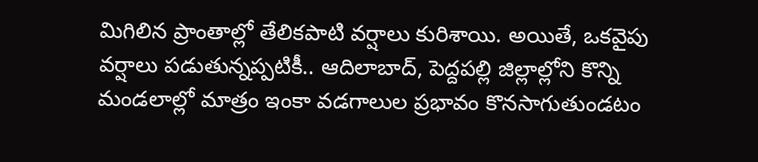మిగిలిన ప్రాంతాల్లో తేలికపాటి వర్షాలు కురిశాయి. అయితే, ఒకవైపు వర్షాలు పడుతున్నప్పటికీ.. ఆదిలాబాద్, పెద్దపల్లి జిల్లాల్లోని కొన్ని మండలాల్లో మాత్రం ఇంకా వడగాలుల ప్రభావం కొనసాగుతుండటం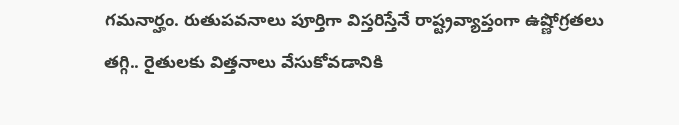గమనార్హం. రుతుపవనాలు పూర్తిగా విస్తరిస్తేనే రాష్ట్రవ్యాప్తంగా ఉష్ణోగ్రతలు తగ్గి.. రైతులకు విత్తనాలు వేసుకోవడానికి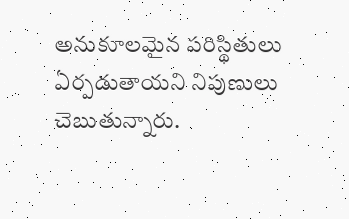అనుకూలమైన పరిస్థితులు ఏర్పడుతాయని నిపుణులు చెబుతున్నారు.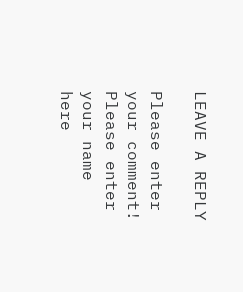LEAVE A REPLY

Please enter your comment!
Please enter your name here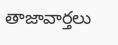తాజావార్తలు